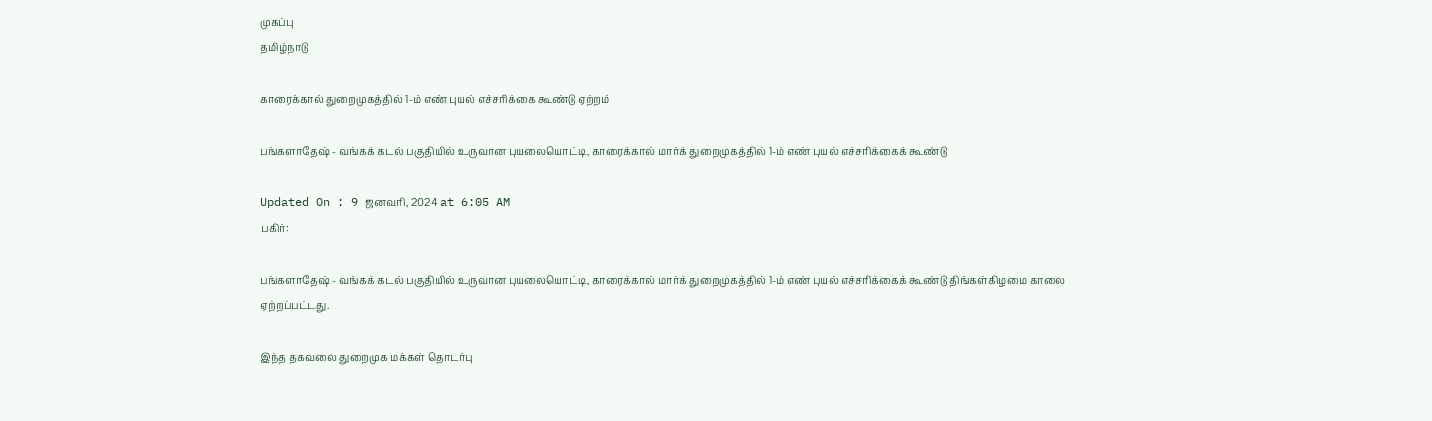முகப்பு
தமிழ்நாடு

காரைக்கால் துறைமுகத்தில் 1-ம் எண் புயல் எச்சரிக்கை கூண்டு ஏற்றம்

பங்களாதேஷ் - வங்கக் கடல் பகுதியில் உருவான புயலையொட்டி, காரைக்கால் மார்க் துறைமுகத்தில் 1-ம் எண் புயல் எச்சரிக்கைக் கூண்டு

Updated On : 9 ஜனவரி, 2024 at 6:05 AM
பகிர்:

பங்களாதேஷ் - வங்கக் கடல் பகுதியில் உருவான புயலையொட்டி, காரைக்கால் மார்க் துறைமுகத்தில் 1-ம் எண் புயல் எச்சரிக்கைக் கூண்டு திங்கள்கிழமை காலை ஏற்றப்பட்டது.

இந்த தகவலை துறைமுக மக்கள் தொடர்பு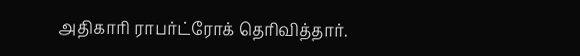அதிகாரி ராபர்ட்ரோக் தெரிவித்தார்.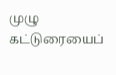முழு கட்டுரையைப்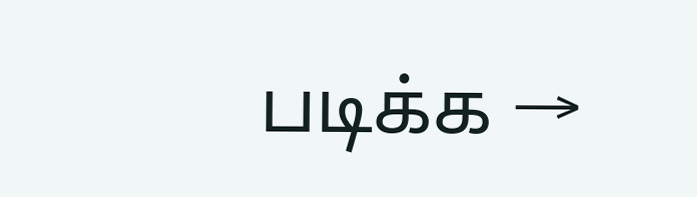படிக்க →